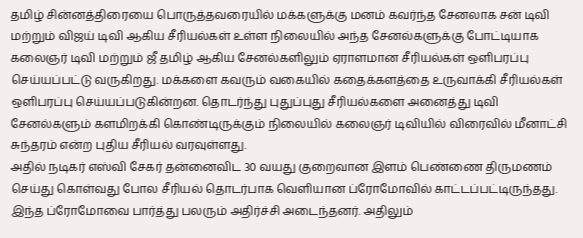தமிழ் சின்னத்திரையை பொருத்தவரையில் மக்களுக்கு மனம் கவர்ந்த சேனலாக சன் டிவி மற்றும் விஜய் டிவி ஆகிய சீரியல்கள் உள்ள நிலையில் அந்த சேனல்களுக்கு போட்டியாக கலைஞர் டிவி மற்றும் ஜீ தமிழ் ஆகிய சேனல்களிலும் ஏராளமான சீரியல்கள் ஒளிபரப்பு செய்யப்பட்டு வருகிறது. மக்களை கவரும் வகையில் கதைக்களத்தை உருவாக்கி சீரியல்கள் ஒளிபரப்பு செய்யப்படுகின்றன. தொடர்ந்து புதுப்புது சீரியல்களை அனைத்து டிவி சேனல்களும் களமிறக்கி கொண்டிருக்கும் நிலையில் கலைஞர் டிவியில் விரைவில் மீனாட்சி சுந்தரம் என்ற புதிய சீரியல் வரவுள்ளது.
அதில் நடிகர் எஸ்வி சேகர் தன்னைவிட 30 வயது குறைவான இளம் பெண்ணை திருமணம் செய்து கொள்வது போல சீரியல் தொடர்பாக வெளியான ப்ரோமோவில் காட்டப்பட்டிருந்தது. இந்த ப்ரோமோவை பார்த்து பலரும் அதிர்ச்சி அடைந்தனர். அதிலும்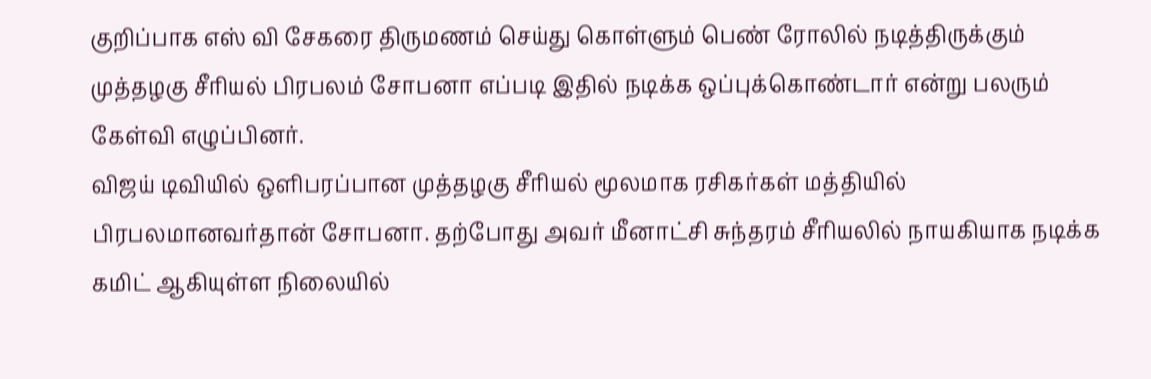குறிப்பாக எஸ் வி சேகரை திருமணம் செய்து கொள்ளும் பெண் ரோலில் நடித்திருக்கும் முத்தழகு சீரியல் பிரபலம் சோபனா எப்படி இதில் நடிக்க ஒப்புக்கொண்டார் என்று பலரும் கேள்வி எழுப்பினர்.
விஜய் டிவியில் ஒளிபரப்பான முத்தழகு சீரியல் மூலமாக ரசிகர்கள் மத்தியில் பிரபலமானவர்தான் சோபனா. தற்போது அவர் மீனாட்சி சுந்தரம் சீரியலில் நாயகியாக நடிக்க கமிட் ஆகியுள்ள நிலையில்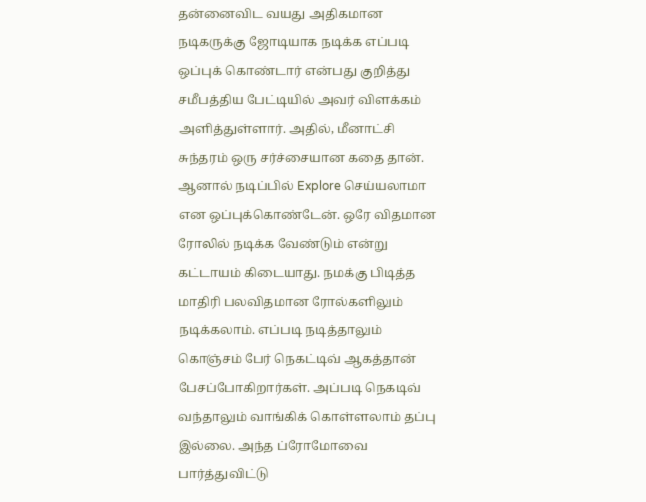தன்னைவிட வயது அதிகமான நடிகருக்கு ஜோடியாக நடிக்க எப்படி ஒப்புக் கொண்டார் என்பது குறித்து சமீபத்திய பேட்டியில் அவர் விளக்கம் அளித்துள்ளார். அதில், மீனாட்சி சுந்தரம் ஒரு சர்ச்சையான கதை தான்.
ஆனால் நடிப்பில் Explore செய்யலாமா என ஒப்புக்கொண்டேன். ஒரே விதமான ரோலில் நடிக்க வேண்டும் என்று கட்டாயம் கிடையாது. நமக்கு பிடித்த மாதிரி பலவிதமான ரோல்களிலும் நடிக்கலாம். எப்படி நடித்தாலும் கொஞ்சம் பேர் நெகட்டிவ் ஆகத்தான் பேசப்போகிறார்கள். அப்படி நெகடிவ் வந்தாலும் வாங்கிக் கொள்ளலாம் தப்பு இல்லை. அந்த ப்ரோமோவை பார்த்துவிட்டு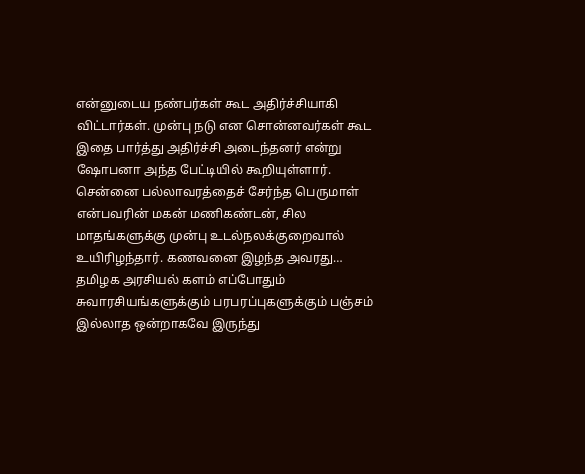என்னுடைய நண்பர்கள் கூட அதிர்ச்சியாகி விட்டார்கள். முன்பு நடு என சொன்னவர்கள் கூட இதை பார்த்து அதிர்ச்சி அடைந்தனர் என்று ஷோபனா அந்த பேட்டியில் கூறியுள்ளார்.
சென்னை பல்லாவரத்தைச் சேர்ந்த பெருமாள் என்பவரின் மகன் மணிகண்டன், சில மாதங்களுக்கு முன்பு உடல்நலக்குறைவால் உயிரிழந்தார். கணவனை இழந்த அவரது…
தமிழக அரசியல் களம் எப்போதும் சுவாரசியங்களுக்கும் பரபரப்புகளுக்கும் பஞ்சம் இல்லாத ஒன்றாகவே இருந்து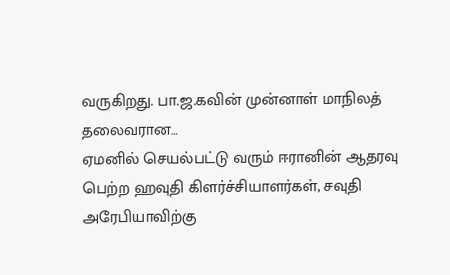வருகிறது. பா.ஜ.கவின் முன்னாள் மாநிலத் தலைவரான…
ஏமனில் செயல்பட்டு வரும் ஈரானின் ஆதரவு பெற்ற ஹவுதி கிளர்ச்சியாளர்கள், சவுதி அரேபியாவிற்கு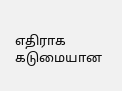எதிராக கடுமையான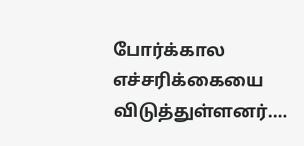போர்க்கால எச்சரிக்கையை விடுத்துள்ளனர்.…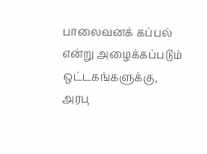பாலைவனக் கப்பல் என்று அழைக்கப்படும் ஒட்டகங்களுக்கு, அரபு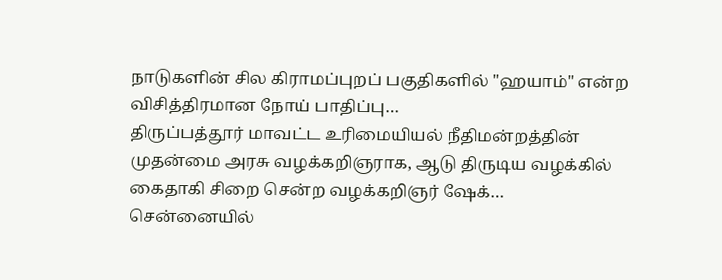நாடுகளின் சில கிராமப்புறப் பகுதிகளில் "ஹயாம்" என்ற விசித்திரமான நோய் பாதிப்பு…
திருப்பத்தூர் மாவட்ட உரிமையியல் நீதிமன்றத்தின் முதன்மை அரசு வழக்கறிஞராக, ஆடு திருடிய வழக்கில் கைதாகி சிறை சென்ற வழக்கறிஞர் ஷேக்…
சென்னையில்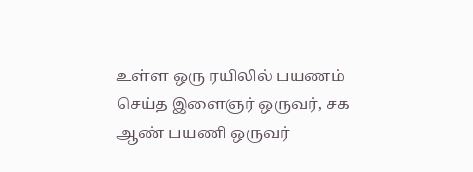உள்ள ஒரு ரயிலில் பயணம் செய்த இளைஞர் ஒருவர், சக ஆண் பயணி ஒருவர்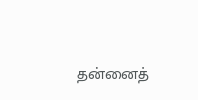தன்னைத்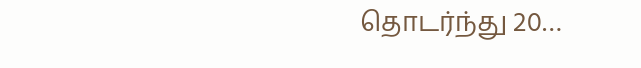தொடர்ந்து 20…